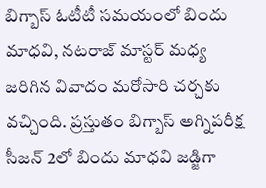బిగ్బాస్ ఓటీటీ సమయంలో బిందు మాధవి, నటరాజ్ మాస్టర్ మధ్య జరిగిన వివాదం మరోసారి చర్చకు వచ్చింది. ప్రస్తుతం బిగ్బాస్ అగ్నిపరీక్ష సీజన్ 2లో బిందు మాధవి జడ్జిగా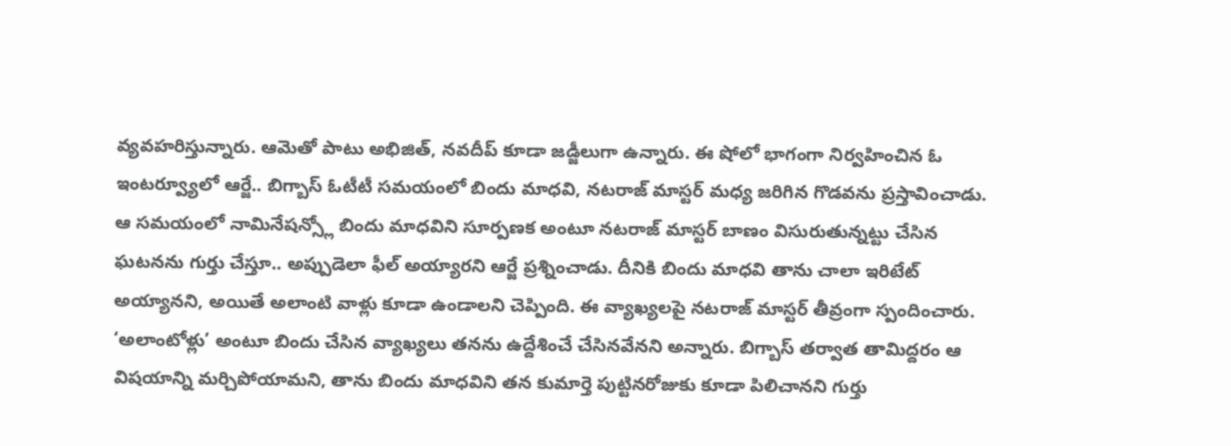వ్యవహరిస్తున్నారు. ఆమెతో పాటు అభిజిత్, నవదీప్ కూడా జడ్జీలుగా ఉన్నారు. ఈ షోలో భాగంగా నిర్వహించిన ఓ ఇంటర్వ్యూలో ఆర్జే.. బిగ్బాస్ ఓటీటీ సమయంలో బిందు మాధవి, నటరాజ్ మాస్టర్ మధ్య జరిగిన గొడవను ప్రస్తావించాడు.
ఆ సమయంలో నామినేషన్స్లో బిందు మాధవిని సూర్పణక అంటూ నటరాజ్ మాస్టర్ బాణం విసురుతున్నట్టు చేసిన ఘటనను గుర్తు చేస్తూ.. అప్పుడెలా ఫీల్ అయ్యారని ఆర్జే ప్రశ్నించాడు. దీనికి బిందు మాధవి తాను చాలా ఇరిటేట్ అయ్యానని, అయితే అలాంటి వాళ్లు కూడా ఉండాలని చెప్పింది. ఈ వ్యాఖ్యలపై నటరాజ్ మాస్టర్ తీవ్రంగా స్పందించారు. ‘అలాంటోళ్లు’ అంటూ బిందు చేసిన వ్యాఖ్యలు తనను ఉద్దేశించే చేసినవేనని అన్నారు. బిగ్బాస్ తర్వాత తామిద్దరం ఆ విషయాన్ని మర్చిపోయామని, తాను బిందు మాధవిని తన కుమార్తె పుట్టినరోజుకు కూడా పిలిచానని గుర్తు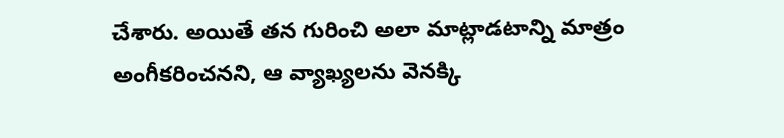చేశారు. అయితే తన గురించి అలా మాట్లాడటాన్ని మాత్రం అంగీకరించనని, ఆ వ్యాఖ్యలను వెనక్కి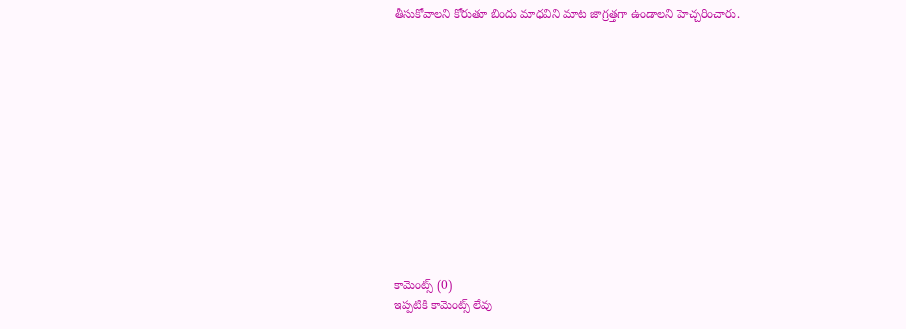తీసుకోవాలని కోరుతూ బిందు మాధవిని మాట జాగ్రత్తగా ఉండాలని హెచ్చరించారు.













కామెంట్స్ (0)
ఇప్పటికి కామెంట్స్ లేవు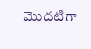మొదటిగా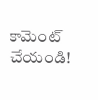కామెంట్ చేయండి!